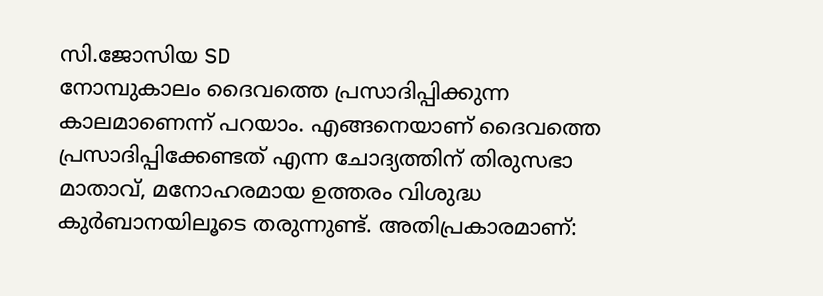സി.ജോസിയ SD
നോമ്പുകാലം ദൈവത്തെ പ്രസാദിപ്പിക്കുന്ന കാലമാണെന്ന് പറയാം. എങ്ങനെയാണ് ദൈവത്തെ പ്രസാദിപ്പിക്കേണ്ടത് എന്ന ചോദ്യത്തിന് തിരുസഭാ മാതാവ്, മനോഹരമായ ഉത്തരം വിശുദ്ധ കുർബാനയിലൂടെ തരുന്നുണ്ട്. അതിപ്രകാരമാണ്: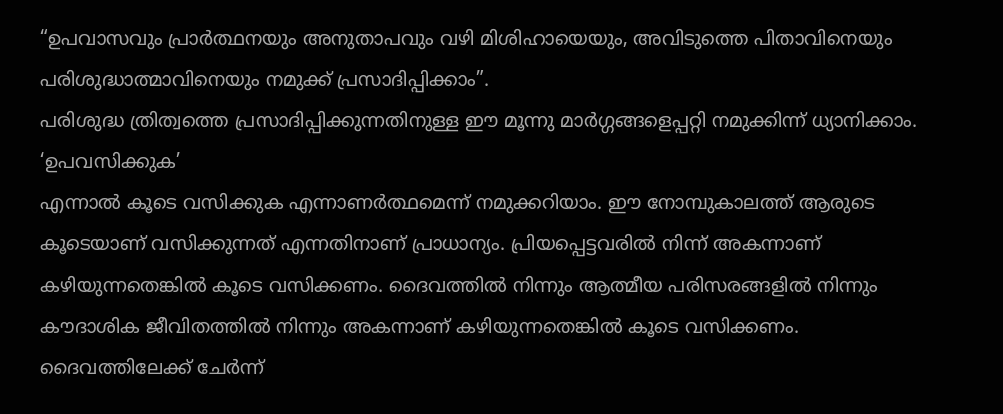“ഉപവാസവും പ്രാർത്ഥനയും അനുതാപവും വഴി മിശിഹായെയും, അവിടുത്തെ പിതാവിനെയും പരിശുദ്ധാത്മാവിനെയും നമുക്ക് പ്രസാദിപ്പിക്കാം”.
പരിശുദ്ധ ത്രിത്വത്തെ പ്രസാദിപ്പിക്കുന്നതിനുള്ള ഈ മൂന്നു മാർഗ്ഗങ്ങളെപ്പറ്റി നമുക്കിന്ന് ധ്യാനിക്കാം.
‘ഉപവസിക്കുക’
എന്നാൽ കൂടെ വസിക്കുക എന്നാണർത്ഥമെന്ന് നമുക്കറിയാം. ഈ നോമ്പുകാലത്ത് ആരുടെ കൂടെയാണ് വസിക്കുന്നത് എന്നതിനാണ് പ്രാധാന്യം. പ്രിയപ്പെട്ടവരിൽ നിന്ന് അകന്നാണ് കഴിയുന്നതെങ്കിൽ കൂടെ വസിക്കണം. ദൈവത്തിൽ നിന്നും ആത്മീയ പരിസരങ്ങളിൽ നിന്നും കൗദാശിക ജീവിതത്തിൽ നിന്നും അകന്നാണ് കഴിയുന്നതെങ്കിൽ കൂടെ വസിക്കണം. ദൈവത്തിലേക്ക് ചേർന്ന്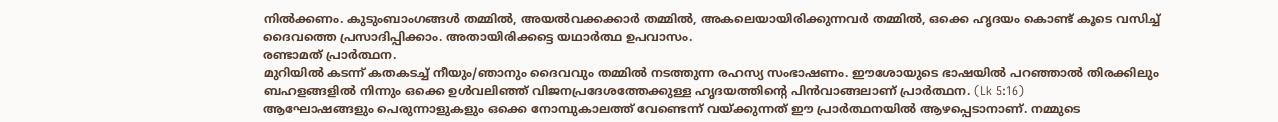നിൽക്കണം. കുടുംബാംഗങ്ങൾ തമ്മിൽ, അയൽവക്കക്കാർ തമ്മിൽ, അകലെയായിരിക്കുന്നവർ തമ്മിൽ, ഒക്കെ ഹൃദയം കൊണ്ട് കൂടെ വസിച്ച് ദൈവത്തെ പ്രസാദിപ്പിക്കാം. അതായിരിക്കട്ടെ യഥാർത്ഥ ഉപവാസം.
രണ്ടാമത് പ്രാർത്ഥന.
മുറിയിൽ കടന്ന് കതകടച്ച് നീയും/ഞാനും ദൈവവും തമ്മിൽ നടത്തുന്ന രഹസ്യ സംഭാഷണം. ഈശോയുടെ ഭാഷയിൽ പറഞ്ഞാൽ തിരക്കിലും ബഹളങ്ങളിൽ നിന്നും ഒക്കെ ഉൾവലിഞ്ഞ് വിജനപ്രദേശത്തേക്കുള്ള ഹൃദയത്തിന്റെ പിൻവാങ്ങലാണ് പ്രാർത്ഥന. (Lk 5:16)
ആഘോഷങ്ങളും പെരുന്നാളുകളും ഒക്കെ നോമ്പുകാലത്ത് വേണ്ടെന്ന് വയ്ക്കുന്നത് ഈ പ്രാർത്ഥനയിൽ ആഴപ്പെടാനാണ്. നമ്മുടെ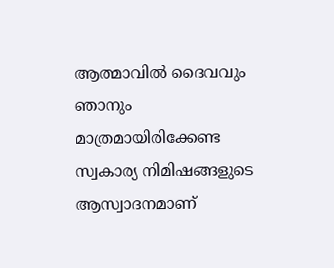ആത്മാവിൽ ദൈവവും ഞാനും മാത്രമായിരിക്കേണ്ട സ്വകാര്യ നിമിഷങ്ങളുടെ ആസ്വാദനമാണ്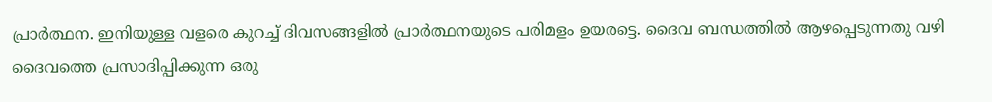പ്രാർത്ഥന. ഇനിയുള്ള വളരെ കുറച്ച് ദിവസങ്ങളിൽ പ്രാർത്ഥനയുടെ പരിമളം ഉയരട്ടെ. ദൈവ ബന്ധത്തിൽ ആഴപ്പെടുന്നതു വഴി ദൈവത്തെ പ്രസാദിപ്പിക്കുന്ന ഒരു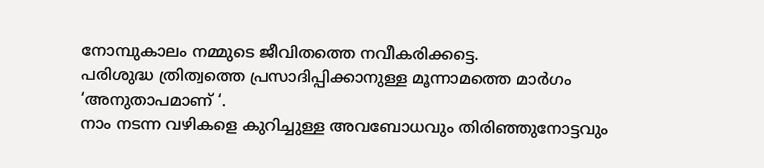നോമ്പുകാലം നമ്മുടെ ജീവിതത്തെ നവീകരിക്കട്ടെ.
പരിശുദ്ധ ത്രിത്വത്തെ പ്രസാദിപ്പിക്കാനുള്ള മൂന്നാമത്തെ മാർഗം ‘അനുതാപമാണ് ‘.
നാം നടന്ന വഴികളെ കുറിച്ചുള്ള അവബോധവും തിരിഞ്ഞുനോട്ടവും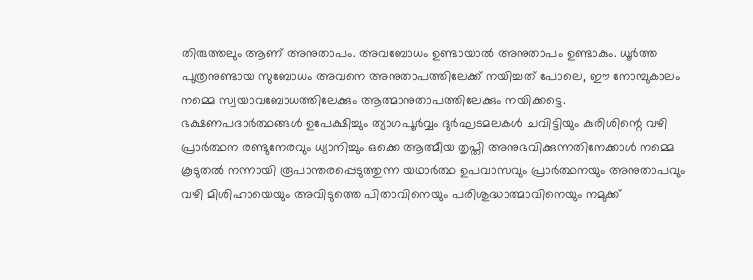തിരുത്തലും ആണ് അനുതാപം. അവബോധം ഉണ്ടായാൽ അനുതാപം ഉണ്ടാകും. ധൂർത്ത പുത്രനുണ്ടായ സുബോധം അവനെ അനുതാപത്തിലേക്ക് നയിച്ചത് പോലെ, ഈ നോമ്പുകാലം നമ്മെ സ്വയാവബോധത്തിലേക്കും ആത്മാനുതാപത്തിലേക്കും നയിക്കട്ടെ.
ഭക്ഷണപദാർത്ഥങ്ങൾ ഉപേക്ഷിച്ചും ത്യാഗപൂർവ്വം ദുർഘടമലകൾ ചവിട്ടിയും കുരിശിന്റെ വഴി പ്രാർത്ഥന രണ്ടുനേരവും ധ്യാനിച്ചും ഒക്കെ ആത്മീയ തൃപ്തി അനുഭവിക്കുന്നതിനേക്കാൾ നമ്മെ കൂടുതൽ നന്നായി രൂപാന്തരപ്പെടുത്തുന്ന യഥാർത്ഥ ഉപവാസവും പ്രാർത്ഥനയും അനുതാപവും വഴി മിശിഹായെയും അവിടുത്തെ പിതാവിനെയും പരിശുദ്ധാത്മാവിനെയും നമുക്ക്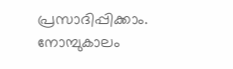പ്രസാദിപ്പിക്കാം.
നോമ്പുകാലം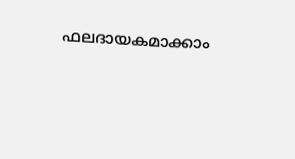ഫലദായകമാക്കാം